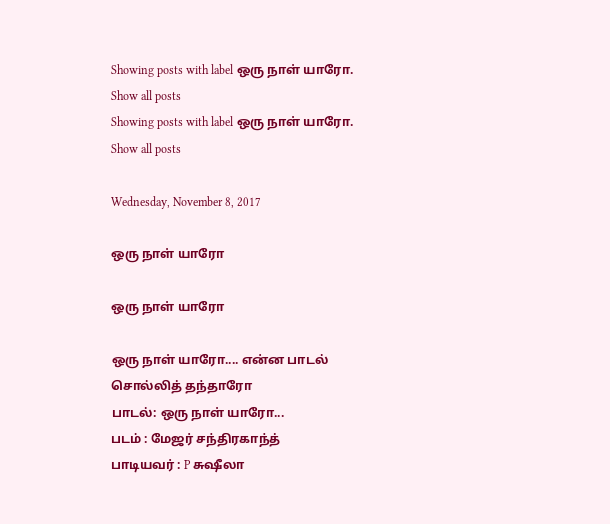Showing posts with label ஒரு நாள் யாரோ. Show all posts
Showing posts with label ஒரு நாள் யாரோ. Show all posts

Wednesday, November 8, 2017

ஒரு நாள் யாரோ

ஒரு நாள் யாரோ

ஒரு நாள் யாரோ.... என்ன பாடல் சொல்லித் தந்தாரோ
பாடல்: ஒரு நாள் யாரோ...
படம் : மேஜர் சந்திரகாந்த்
பாடியவர் : P சுஷீலா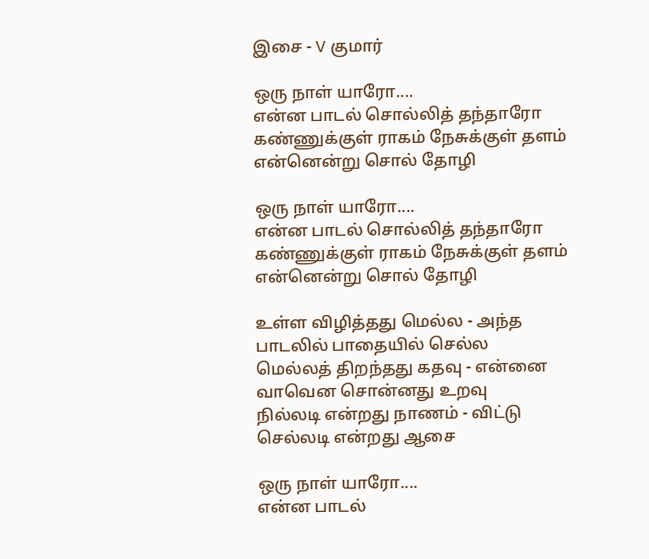இசை - V குமார்

ஒரு நாள் யாரோ....
என்ன பாடல் சொல்லித் தந்தாரோ
கண்ணுக்குள் ராகம் நேசுக்குள் தளம்
என்னென்று சொல் தோழி

ஒரு நாள் யாரோ....
என்ன பாடல் சொல்லித் தந்தாரோ
கண்ணுக்குள் ராகம் நேசுக்குள் தளம்
என்னென்று சொல் தோழி

உள்ள விழித்தது மெல்ல - அந்த
பாடலில் பாதையில் செல்ல
மெல்லத் திறந்தது கதவு - என்னை
வாவென சொன்னது உறவு
நில்லடி என்றது நாணம் - விட்டு
செல்லடி என்றது ஆசை

ஒரு நாள் யாரோ....
என்ன பாடல்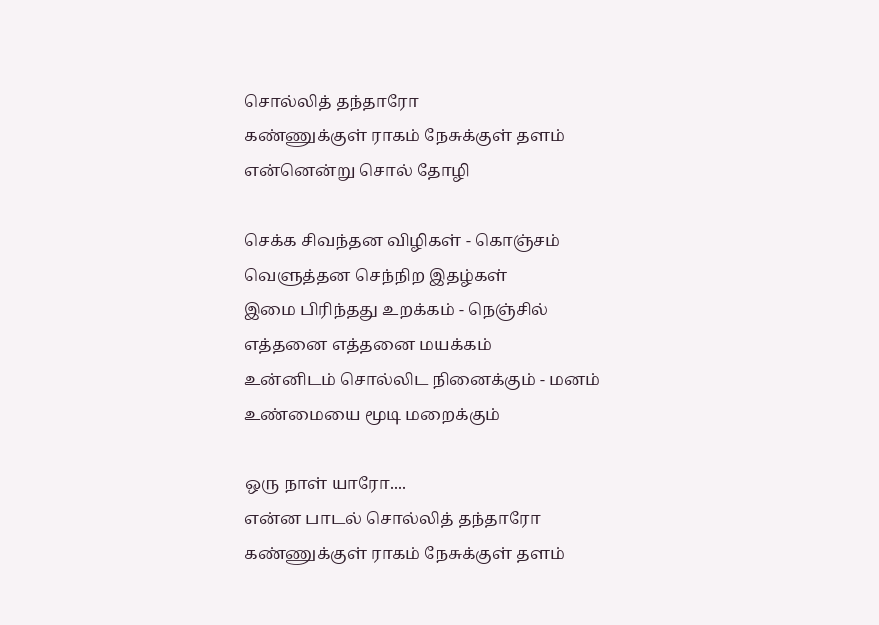சொல்லித் தந்தாரோ
கண்ணுக்குள் ராகம் நேசுக்குள் தளம்
என்னென்று சொல் தோழி

செக்க சிவந்தன விழிகள் - கொஞ்சம்
வெளுத்தன செந்நிற இதழ்கள்
இமை பிரிந்தது உறக்கம் - நெஞ்சில்
எத்தனை எத்தனை மயக்கம்
உன்னிடம் சொல்லிட நினைக்கும் - மனம்
உண்மையை மூடி மறைக்கும்

ஒரு நாள் யாரோ....
என்ன பாடல் சொல்லித் தந்தாரோ
கண்ணுக்குள் ராகம் நேசுக்குள் தளம்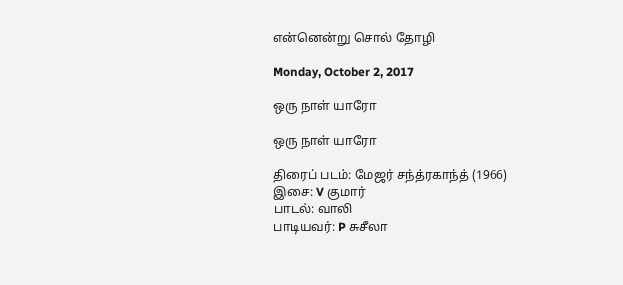என்னென்று சொல் தோழி

Monday, October 2, 2017

ஒரு நாள் யாரோ

ஒரு நாள் யாரோ

திரைப் படம்: மேஜர் சந்த்ரகாந்த் (1966)
இசை: V குமார்
பாடல்: வாலி
பாடியவர்: P சுசீலா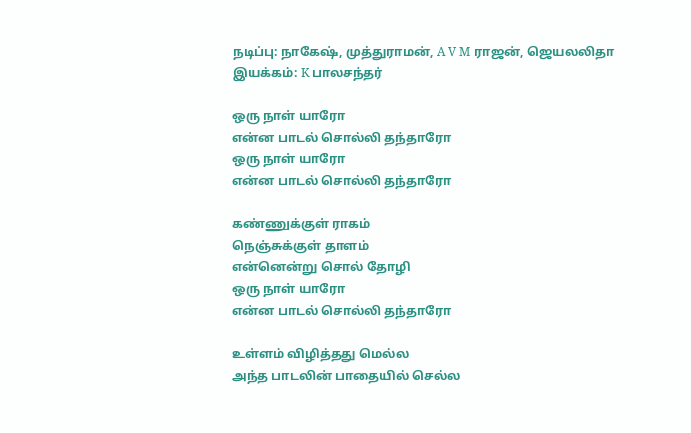நடிப்பு: நாகேஷ், முத்துராமன், A V M ராஜன், ஜெயலலிதா
இயக்கம்: K பாலசந்தர்

ஒரு நாள் யாரோ
என்ன பாடல் சொல்லி தந்தாரோ
ஒரு நாள் யாரோ
என்ன பாடல் சொல்லி தந்தாரோ

கண்ணுக்குள் ராகம்
நெஞ்சுக்குள் தாளம்
என்னென்று சொல் தோழி
ஒரு நாள் யாரோ
என்ன பாடல் சொல்லி தந்தாரோ

உள்ளம் விழித்தது மெல்ல
அந்த பாடலின் பாதையில் செல்ல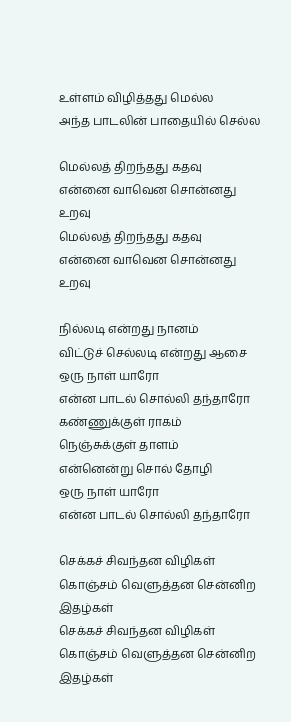உள்ளம் விழித்தது மெல்ல
அந்த பாடலின் பாதையில் செல்ல

மெல்லத் திறந்தது கதவு
என்னை வாவென சொன்னது உறவு
மெல்லத் திறந்தது கதவு
என்னை வாவென சொன்னது உறவு

நில்லடி என்றது நானம்
விட்டுச் செல்லடி என்றது ஆசை
ஒரு நாள் யாரோ
என்ன பாடல் சொல்லி தந்தாரோ
கண்ணுக்குள் ராகம்
நெஞ்சுக்குள் தாளம்
என்னென்று சொல் தோழி
ஒரு நாள் யாரோ
என்ன பாடல் சொல்லி தந்தாரோ

செக்கச் சிவந்தன விழிகள்
கொஞ்சம் வெளுத்தன சென்னிற இதழ்கள்
செக்கச் சிவந்தன விழிகள்
கொஞ்சம் வெளுத்தன சென்னிற இதழ்கள்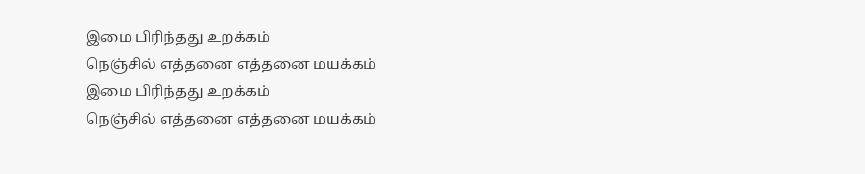இமை பிரிந்தது உறக்கம்
நெஞ்சில் எத்தனை எத்தனை மயக்கம்
இமை பிரிந்தது உறக்கம்
நெஞ்சில் எத்தனை எத்தனை மயக்கம்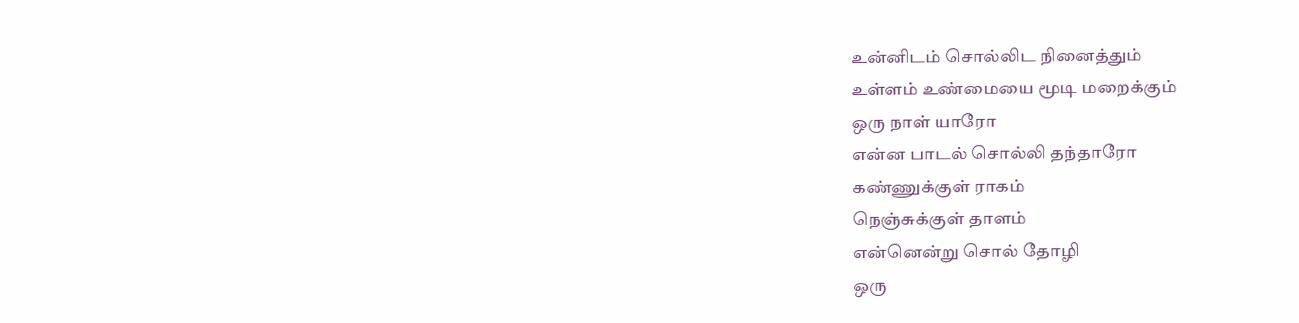உன்னிடம் சொல்லிட நினைத்தும்
உள்ளம் உண்மையை மூடி மறைக்கும்
ஒரு நாள் யாரோ
என்ன பாடல் சொல்லி தந்தாரோ
கண்ணுக்குள் ராகம்
நெஞ்சுக்குள் தாளம்
என்னென்று சொல் தோழி
ஒரு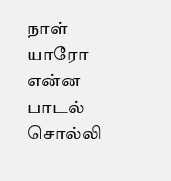நாள் யாரோ
என்ன பாடல் சொல்லி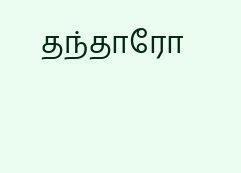தந்தாரோ